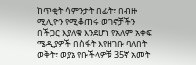ከጥቂት ሳምንታት በፊት፣ በብዙ ሚሊዮን የሚቆጠሩ ወገኖቻችን በችጋር እያለቁ እንደሆነ የአለም አቀፍ ሜዲያዎች በስፋት እየዘገቡ ባለበት ወቅት፣ ወያኔ የቡችላዎቹ 35ኛ አመት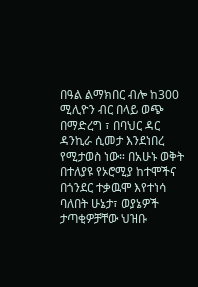በዓል ልማክበር ብሎ ከ300 ሚሊዮን ብር በላይ ወጭ በማድረግ ፣ በባህር ዳር ዳንኪራ ሲመታ እንደነበረ የሚታወስ ነው። በአሁኑ ወቅት በተለያዩ የኦሮሚያ ከተሞችና በጎንደር ተቃዉሞ እየተነሳ ባለበት ሁኔታ፣ ወያኔዎች ታጣቂዎቻቸው ህዝቡ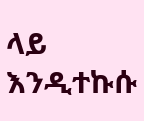ላይ እንዲተኩሱ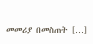መመሪያ በመስጠት […]